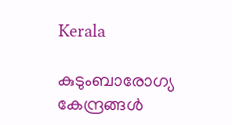Kerala

കുടുംബാരോഗ്യ കേന്ദ്രങ്ങള്‍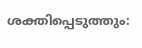ശക്തിപ്പെടുത്തും: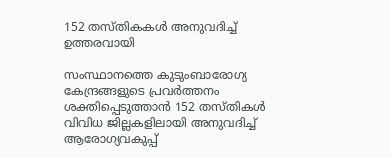152 തസ്തികകള്‍ അനുവദിച്ച് ഉത്തരവായി

സംസ്ഥാനത്തെ കുടുംബാരോഗ്യ കേന്ദ്രങ്ങളുടെ പ്രവര്‍ത്തനം ശക്തിപ്പെടുത്താന്‍ 152 തസ്തികള്‍ വിവിധ ജില്ലകളിലായി അനുവദിച്ച് ആരോഗ്യവകുപ്പ്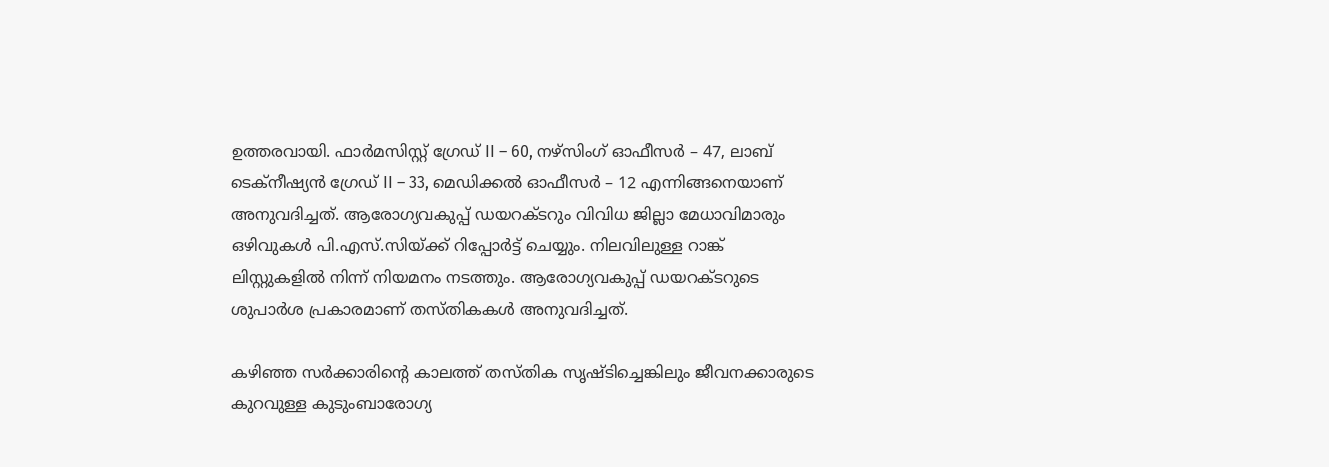ഉത്തരവായി. ഫാര്‍മസിസ്റ്റ് ഗ്രേഡ് II – 60, നഴ്സിംഗ് ഓഫീസര്‍ – 47, ലാബ് ടെക്നീഷ്യന്‍ ഗ്രേഡ് II – 33, മെഡിക്കല്‍ ഓഫീസര്‍ – 12 എന്നിങ്ങനെയാണ് അനുവദിച്ചത്. ആരോഗ്യവകുപ്പ് ഡയറക്ടറും വിവിധ ജില്ലാ മേധാവിമാരും ഒഴിവുകള്‍ പി.എസ്.സിയ്ക്ക് റിപ്പോര്‍ട്ട് ചെയ്യും. നിലവിലുള്ള റാങ്ക് ലിസ്റ്റുകളില്‍ നിന്ന് നിയമനം നടത്തും. ആരോഗ്യവകുപ്പ് ഡയറക്ടറുടെ ശുപാര്‍ശ പ്രകാരമാണ് തസ്തികകള്‍ അനുവദിച്ചത്.

കഴിഞ്ഞ സര്‍ക്കാരിന്റെ കാലത്ത് തസ്തിക സൃഷ്ടിച്ചെങ്കിലും ജീവനക്കാരുടെ കുറവുള്ള കുടുംബാരോഗ്യ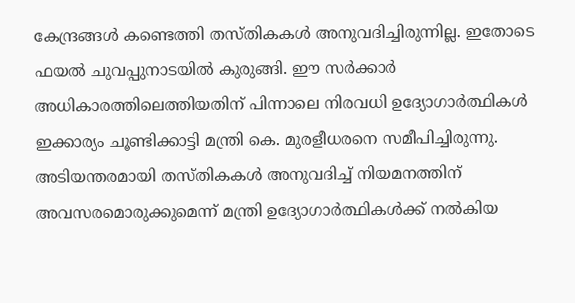കേന്ദ്രങ്ങള്‍ കണ്ടെത്തി തസ്തികകള്‍ അനുവദിച്ചിരുന്നില്ല. ഇതോടെ ഫയല്‍ ചുവപ്പുനാടയില്‍ കുരുങ്ങി. ഈ സര്‍ക്കാര്‍ അധികാരത്തിലെത്തിയതിന് പിന്നാലെ നിരവധി ഉദ്യോഗാര്‍ത്ഥികള്‍ ഇക്കാര്യം ചൂണ്ടിക്കാട്ടി മന്ത്രി കെ. മുരളീധരനെ സമീപിച്ചിരുന്നു. അടിയന്തരമായി തസ്തികകള്‍ അനുവദിച്ച് നിയമനത്തിന് അവസരമൊരുക്കുമെന്ന് മന്ത്രി ഉദ്യോഗാര്‍ത്ഥികള്‍ക്ക് നല്‍കിയ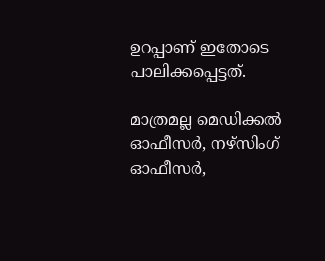ഉറപ്പാണ് ഇതോടെ പാലിക്കപ്പെട്ടത്.

മാത്രമല്ല മെഡിക്കല്‍ ഓഫീസര്‍, നഴ്‌സിംഗ് ഓഫീസര്‍,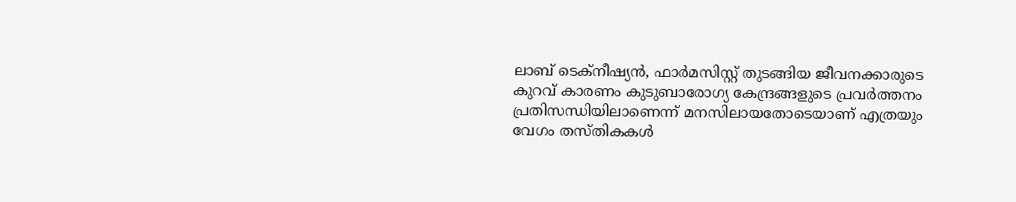ലാബ് ടെക്‌നീഷ്യന്‍, ഫാര്‍മസിസ്റ്റ് തുടങ്ങിയ ജീവനക്കാരുടെ കുറവ് കാരണം കുടുബാരോഗ്യ കേന്ദ്രങ്ങളുടെ പ്രവര്‍ത്തനം പ്രതിസന്ധിയിലാണെന്ന് മനസിലായതോടെയാണ് എത്രയും വേഗം തസ്തികകള്‍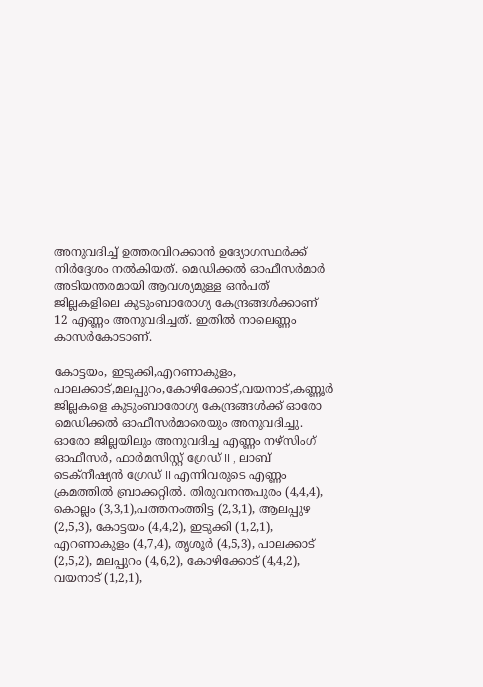അനുവദിച്ച് ഉത്തരവിറക്കാന്‍ ഉദ്യോഗസ്ഥര്‍ക്ക് നിര്‍ദ്ദേശം നല്‍കിയത്. മെഡിക്കല്‍ ഓഫീസര്‍മാര്‍ അടിയന്തരമായി ആവശ്യമുള്ള ഒന്‍പത് ജില്ലകളിലെ കുടുംബാരോഗ്യ കേന്ദ്രങ്ങള്‍ക്കാണ് 12 എണ്ണം അനുവദിച്ചത്. ഇതില്‍ നാലെണ്ണം കാസര്‍കോടാണ്.

കോട്ടയം, ഇടുക്കി,എറണാകുളം, പാലക്കാട്,മലപ്പുറം,കോഴിക്കോട്,വയനാട്,കണ്ണൂര്‍ ജില്ലകളെ കുടുംബാരോഗ്യ കേന്ദ്രങ്ങള്‍ക്ക് ഓരോ മെഡിക്കല്‍ ഓഫീസര്‍മാരെയും അനുവദിച്ചു. ഓരോ ജില്ലയിലും അനുവദിച്ച എണ്ണം നഴ്സിംഗ് ഓഫീസര്‍, ഫാര്‍മസിസ്റ്റ് ഗ്രേഡ് II , ലാബ് ടെക്നീഷ്യന്‍ ഗ്രേഡ് II എന്നിവരുടെ എണ്ണം ക്രമത്തില്‍ ബ്രാക്കറ്റില്‍. തിരുവനന്തപുരം (4,4,4), കൊല്ലം (3,3,1),പത്തനംത്തിട്ട (2,3,1), ആലപ്പുഴ (2,5,3), കോട്ടയം (4,4,2), ഇടുക്കി (1,2,1), എറണാകുളം (4,7,4), തൃശൂര്‍ (4,5,3), പാലക്കാട് (2,5,2), മലപ്പുറം (4,6,2), കോഴിക്കോട് (4,4,2), വയനാട് (1,2,1),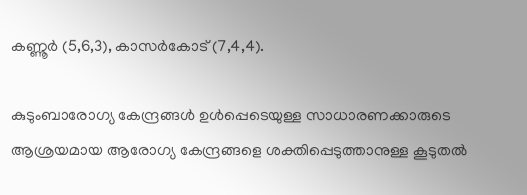കണ്ണൂര്‍ (5,6,3), കാസര്‍കോട് (7,4,4).

കുടുംബാരോഗ്യ കേന്ദ്രങ്ങള്‍ ഉള്‍പ്പെടെയുള്ള സാധാരണക്കാരുടെ ആശ്രയമായ ആരോഗ്യ കേന്ദ്രങ്ങളെ ശക്തിപ്പെടുത്താനുള്ള കൂടുതല്‍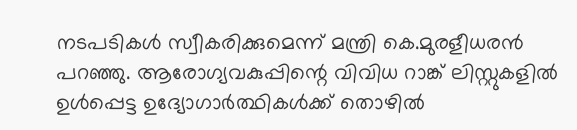നടപടികള്‍ സ്വീകരിക്കുമെന്ന് മന്ത്രി കെ.മുരളീധരന്‍ പറഞ്ഞു. ആരോഗ്യവകുപ്പിന്റെ വിവിധ റാങ്ക് ലിസ്റ്റുകളില്‍ ഉള്‍പ്പെട്ട ഉദ്യോഗാര്‍ത്ഥികള്‍ക്ക് തൊഴില്‍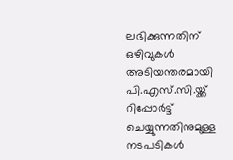ലഭിക്കുന്നതിന് ഒഴിവുകള്‍ അടിയന്തരമായി പി.എസ്.സി.യ്ക്ക് റിപ്പോര്‍ട്ട് ചെയ്യുന്നതിനുമുള്ള നടപടികള്‍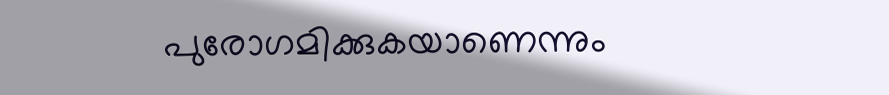പുരോഗമിക്കുകയാണെന്നും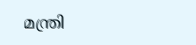മന്ത്രി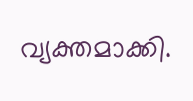വ്യക്തമാക്കി.